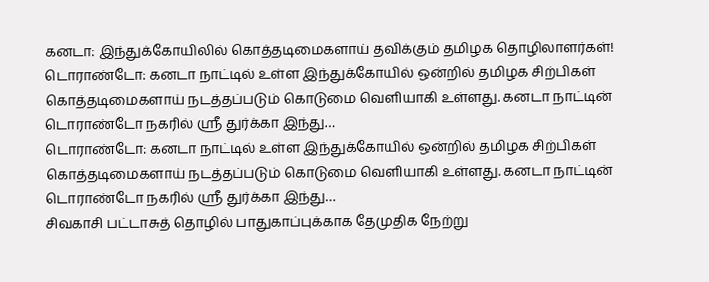கனடா: இந்துக்கோயிலில் கொத்தடிமைகளாய் தவிக்கும் தமிழக தொழிலாளர்கள்!
டொராண்டோ: கனடா நாட்டில் உள்ள இந்துக்கோயில் ஒன்றில் தமிழக சிற்பிகள் கொத்தடிமைகளாய் நடத்தப்படும் கொடுமை வெளியாகி உள்ளது. கனடா நாட்டின் டொராண்டோ நகரில் ஸ்ரீ துர்க்கா இந்து…
டொராண்டோ: கனடா நாட்டில் உள்ள இந்துக்கோயில் ஒன்றில் தமிழக சிற்பிகள் கொத்தடிமைகளாய் நடத்தப்படும் கொடுமை வெளியாகி உள்ளது. கனடா நாட்டின் டொராண்டோ நகரில் ஸ்ரீ துர்க்கா இந்து…
சிவகாசி பட்டாசுத் தொழில் பாதுகாப்புக்காக தேமுதிக நேற்று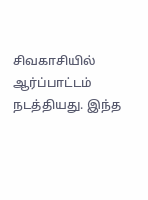சிவகாசியில் ஆர்ப்பாட்டம் நடத்தியது. இந்த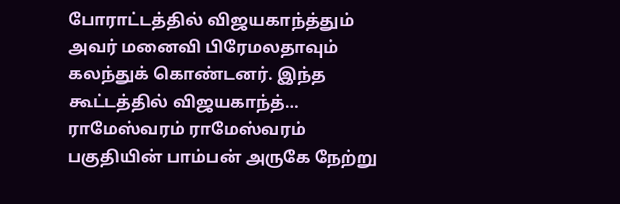போராட்டத்தில் விஜயகாந்த்தும் அவர் மனைவி பிரேமலதாவும் கலந்துக் கொண்டனர். இந்த கூட்டத்தில் விஜயகாந்த்…
ராமேஸ்வரம் ராமேஸ்வரம் பகுதியின் பாம்பன் அருகே நேற்று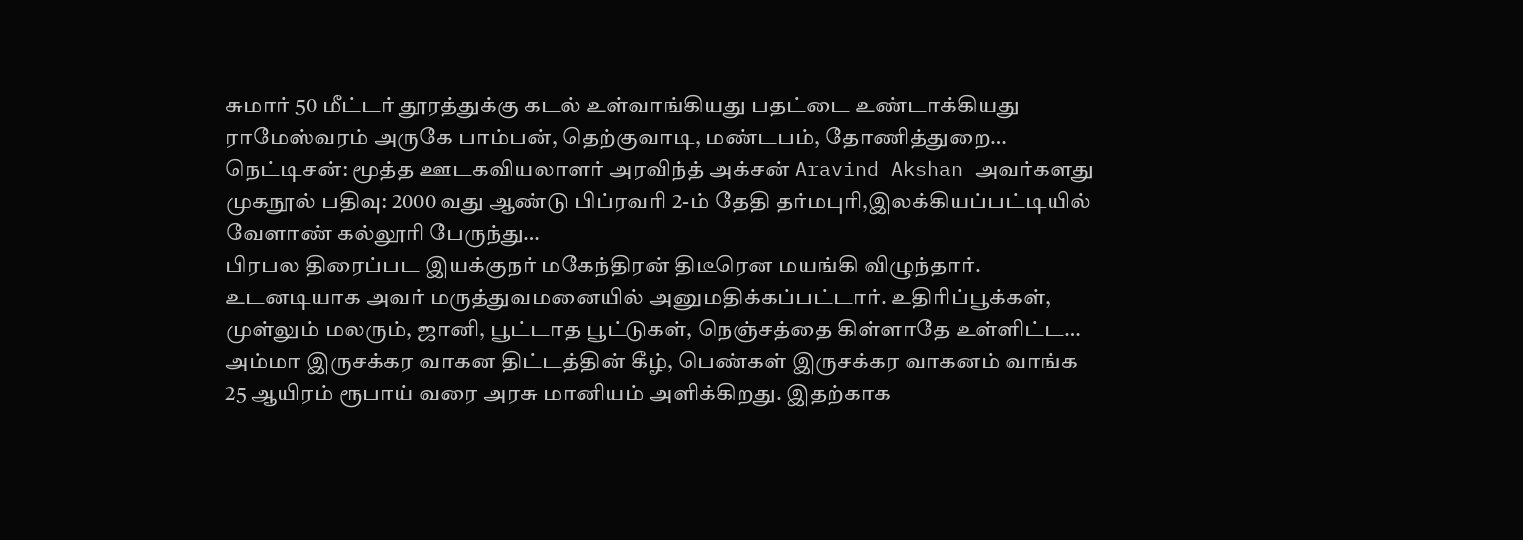சுமார் 50 மீட்டர் தூரத்துக்கு கடல் உள்வாங்கியது பதட்டை உண்டாக்கியது ராமேஸ்வரம் அருகே பாம்பன், தெற்குவாடி, மண்டபம், தோணித்துறை…
நெட்டிசன்: மூத்த ஊடகவியலாளர் அரவிந்த் அக்சன் Aravind Akshan அவர்களது முகநூல் பதிவு: 2000 வது ஆண்டு பிப்ரவரி 2-ம் தேதி தர்மபுரி,இலக்கியப்பட்டியில் வேளாண் கல்லூரி பேருந்து…
பிரபல திரைப்பட இயக்குநர் மகேந்திரன் திடீரென மயங்கி விழுந்தார். உடனடியாக அவர் மருத்துவமனையில் அனுமதிக்கப்பட்டார். உதிரிப்பூக்கள், முள்லும் மலரும், ஜானி, பூட்டாத பூட்டுகள், நெஞ்சத்தை கிள்ளாதே உள்ளிட்ட…
அம்மா இருசக்கர வாகன திட்டத்தின் கீழ், பெண்கள் இருசக்கர வாகனம் வாங்க 25 ஆயிரம் ரூபாய் வரை அரசு மானியம் அளிக்கிறது. இதற்காக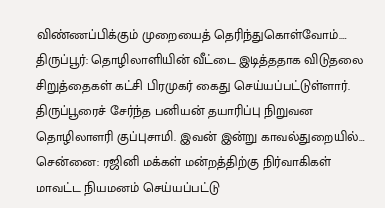விண்ணப்பிக்கும் முறையைத் தெரிந்துகொள்வோம்.…
திருப்பூர்: தொழிலாளியின் வீட்டை இடித்ததாக விடுதலை சிறுத்தைகள் கட்சி பிரமுகர் கைது செய்யப்பட்டுள்ளார். திருப்பூரைச் சேர்ந்த பனியன் தயாரிப்பு நிறுவன தொழிலாளரி குப்புசாமி. இவன் இன்று காவல்துறையில்…
சென்னை: ரஜினி மக்கள் மன்றத்திற்கு நிர்வாகிகள் மாவட்ட நியமனம் செய்யப்பட்டு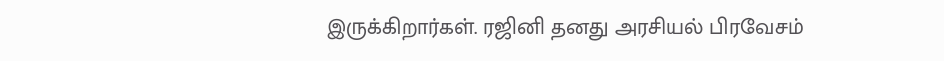இருக்கிறார்கள். ரஜினி தனது அரசியல் பிரவேசம்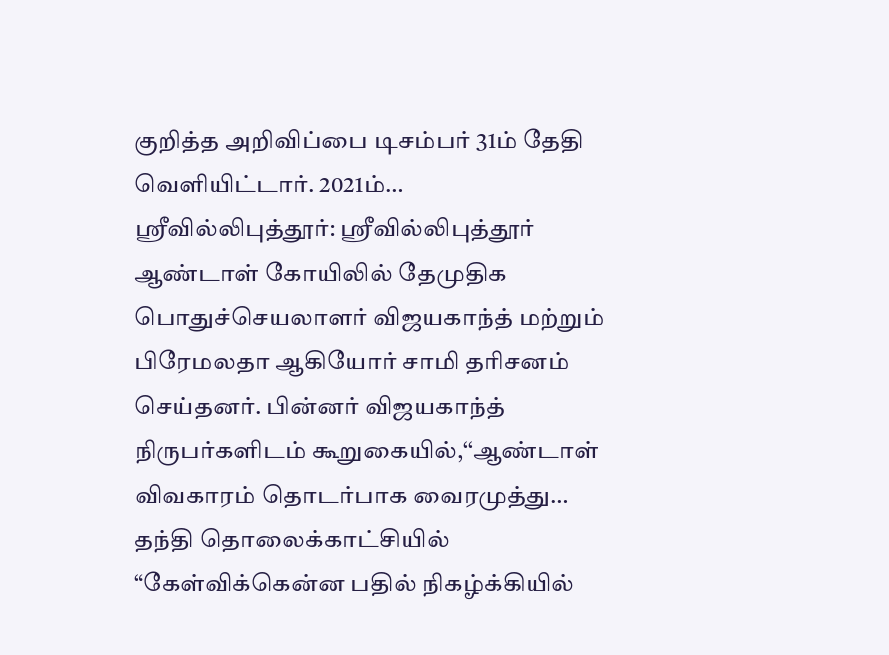குறித்த அறிவிப்பை டிசம்பர் 31ம் தேதி வெளியிட்டார். 2021ம்…
ஸ்ரீவில்லிபுத்தூர்: ஸ்ரீவில்லிபுத்தூர் ஆண்டாள் கோயிலில் தேமுதிக பொதுச்செயலாளர் விஜயகாந்த் மற்றும் பிரேமலதா ஆகியோர் சாமி தரிசனம் செய்தனர். பின்னர் விஜயகாந்த் நிருபர்களிடம் கூறுகையில்,‘‘ஆண்டாள் விவகாரம் தொடர்பாக வைரமுத்து…
தந்தி தொலைக்காட்சியில் “கேள்விக்கென்ன பதில் நிகழ்க்கியில்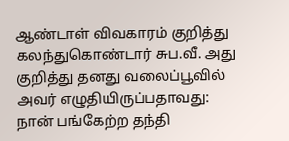ஆண்டாள் விவகாரம் குறித்து கலந்துகொண்டார் சுப.வீ. அது குறித்து தனது வலைப்பூவில் அவர் எழுதியிருப்பதாவது: நான் பங்கேற்ற தந்தி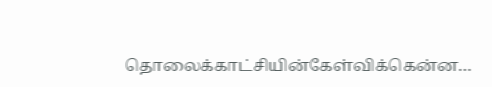தொலைக்காட்சியின்கேள்விக்கென்ன…